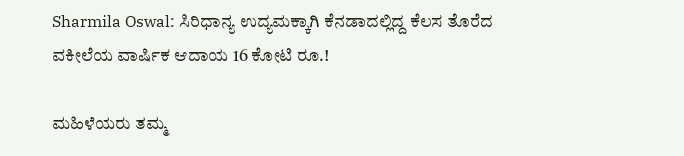Sharmila Oswal: ಸಿರಿಧಾನ್ಯ ಉದ್ಯಮಕ್ಕಾಗಿ ಕೆನಡಾದಲ್ಲಿದ್ದ ಕೆಲಸ ತೊರೆದ ವಕೀಲೆಯ ವಾರ್ಷಿಕ ಆದಾಯ 16 ಕೋಟಿ ರೂ.!

ಮಹಿಳೆಯರು ತಮ್ಮ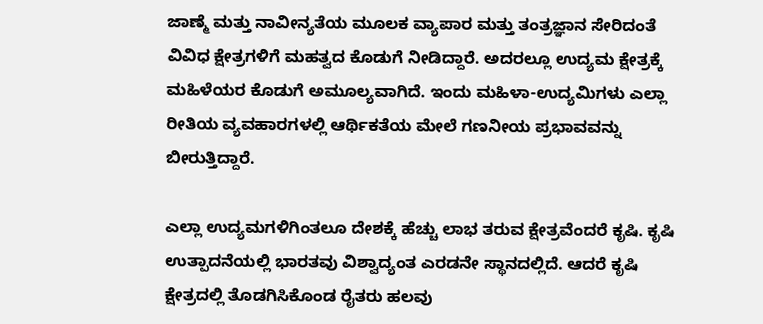ಜಾಣ್ಮೆ ಮತ್ತು ನಾವೀನ್ಯತೆಯ ಮೂಲಕ ವ್ಯಾಪಾರ ಮತ್ತು ತಂತ್ರಜ್ಞಾನ ಸೇರಿದಂತೆ ವಿವಿಧ ಕ್ಷೇತ್ರಗಳಿಗೆ ಮಹತ್ವದ ಕೊಡುಗೆ ನೀಡಿದ್ದಾರೆ. ಅದರಲ್ಲೂ ಉದ್ಯಮ ಕ್ಷೇತ್ರಕ್ಕೆ ಮಹಿಳೆಯರ ಕೊಡುಗೆ ಅಮೂಲ್ಯವಾಗಿದೆ. ಇಂದು ಮಹಿಳಾ-ಉದ್ಯಮಿಗಳು ಎಲ್ಲಾ ರೀತಿಯ ವ್ಯವಹಾರಗಳಲ್ಲಿ ಆರ್ಥಿಕತೆಯ ಮೇಲೆ ಗಣನೀಯ ಪ್ರಭಾವವನ್ನು ಬೀರುತ್ತಿದ್ದಾರೆ.

ಎಲ್ಲಾ ಉದ್ಯಮಗಳಿಗಿಂತಲೂ ದೇಶಕ್ಕೆ ಹೆಚ್ಚು ಲಾಭ ತರುವ ಕ್ಷೇತ್ರವೆಂದರೆ ಕೃಷಿ. ಕೃಷಿ ಉತ್ಪಾದನೆಯಲ್ಲಿ ಭಾರತವು ವಿಶ್ವಾದ್ಯಂತ ಎರಡನೇ ಸ್ಥಾನದಲ್ಲಿದೆ. ಆದರೆ ಕೃಷಿ ಕ್ಷೇತ್ರದಲ್ಲಿ ತೊಡಗಿಸಿಕೊಂಡ ರೈತರು ಹಲವು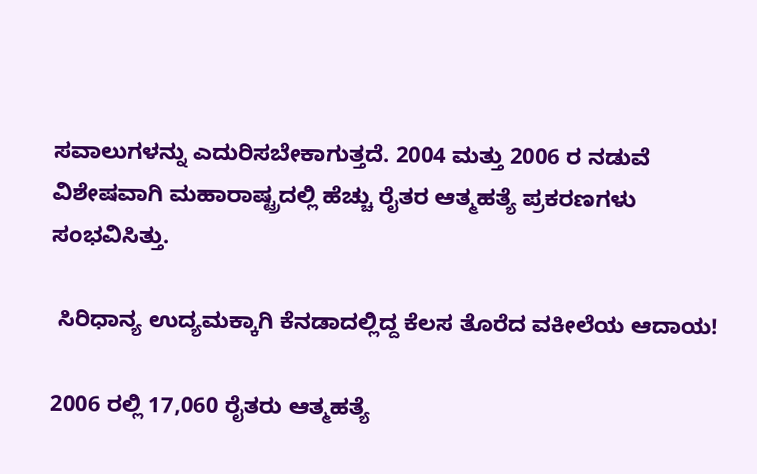ಸವಾಲುಗಳನ್ನು ಎದುರಿಸಬೇಕಾಗುತ್ತದೆ. 2004 ಮತ್ತು 2006 ರ ನಡುವೆ ವಿಶೇಷವಾಗಿ ಮಹಾರಾಷ್ಟ್ರದಲ್ಲಿ ಹೆಚ್ಚು ರೈತರ ಆತ್ಮಹತ್ಯೆ ಪ್ರಕರಣಗಳು ಸಂಭವಿಸಿತ್ತು.

 ಸಿರಿಧಾನ್ಯ ಉದ್ಯಮಕ್ಕಾಗಿ ಕೆನಡಾದಲ್ಲಿದ್ದ ಕೆಲಸ ತೊರೆದ ವಕೀಲೆಯ ಆದಾಯ!

2006 ರಲ್ಲಿ 17,060 ರೈತರು ಆತ್ಮಹತ್ಯೆ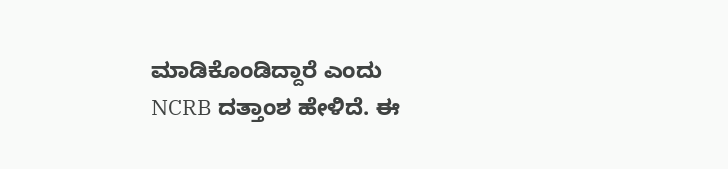ಮಾಡಿಕೊಂಡಿದ್ದಾರೆ ಎಂದು NCRB ದತ್ತಾಂಶ ಹೇಳಿದೆ. ಈ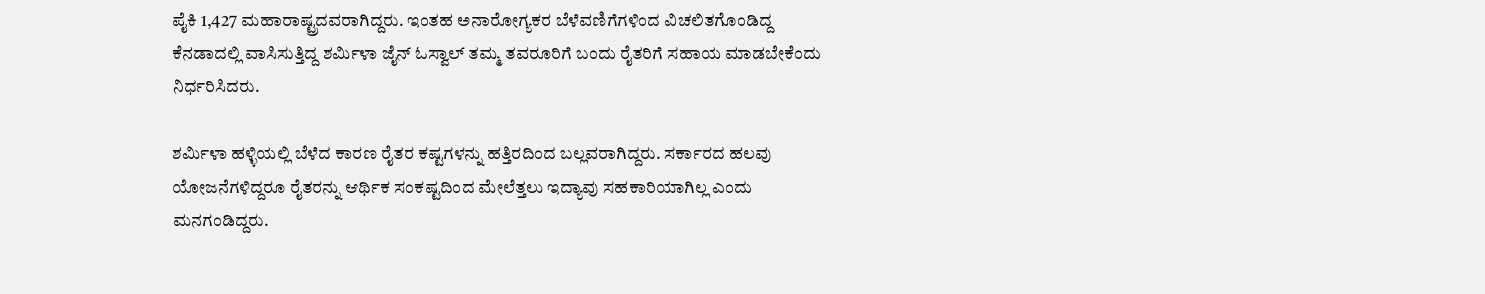ಪೈಕಿ 1,427 ಮಹಾರಾಷ್ಟ್ರದವರಾಗಿದ್ದರು. ಇಂತಹ ಅನಾರೋಗ್ಯಕರ ಬೆಳೆವಣಿಗೆಗಳಿಂದ ವಿಚಲಿತಗೊಂಡಿದ್ದ ಕೆನಡಾದಲ್ಲಿ ವಾಸಿಸುತ್ತಿದ್ದ ಶರ್ಮಿಳಾ ಜೈನ್ ಓಸ್ವಾಲ್ ತಮ್ಮ ತವರೂರಿಗೆ ಬಂದು ರೈತರಿಗೆ ಸಹಾಯ ಮಾಡಬೇಕೆಂದು ನಿರ್ಧರಿಸಿದರು.

ಶರ್ಮಿಳಾ ಹಳ್ಳಿಯಲ್ಲಿ ಬೆಳೆದ ಕಾರಣ ರೈತರ ಕಷ್ಟಗಳನ್ನು ಹತ್ತಿರದಿಂದ ಬಲ್ಲವರಾಗಿದ್ದರು. ಸರ್ಕಾರದ ಹಲವು ಯೋಜನೆಗಳಿದ್ದರೂ ರೈತರನ್ನು ಆರ್ಥಿಕ ಸಂಕಷ್ಟದಿಂದ ಮೇಲೆತ್ತಲು ಇದ್ಯಾವು ಸಹಕಾರಿಯಾಗಿಲ್ಲ ಎಂದು ಮನಗಂಡಿದ್ದರು.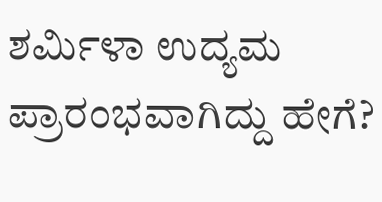ಶರ್ಮಿಳಾ ಉದ್ಯಮ ಪ್ರಾರಂಭವಾಗಿದ್ದು ಹೇಗೆ?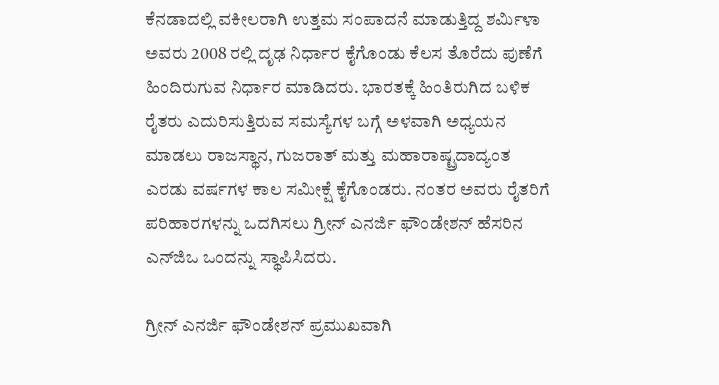ಕೆನಡಾದಲ್ಲಿ ವಕೀಲರಾಗಿ ಉತ್ತಮ ಸಂಪಾದನೆ ಮಾಡುತ್ತಿದ್ದ ಶರ್ಮಿಳಾ ಅವರು 2008 ರಲ್ಲಿ ದೃಢ ನಿರ್ಧಾರ ಕೈಗೊಂಡು ಕೆಲಸ ತೊರೆದು ಪುಣೆಗೆ ಹಿಂದಿರುಗುವ ನಿರ್ಧಾರ ಮಾಡಿದರು. ಭಾರತಕ್ಕೆ ಹಿಂತಿರುಗಿದ ಬಳಿಕ ರೈತರು ಎದುರಿಸುತ್ತಿರುವ ಸಮಸ್ಯೆಗಳ ಬಗ್ಗೆ ಅಳವಾಗಿ ಅಧ್ಯಯನ ಮಾಡಲು ರಾಜಸ್ಥಾನ, ಗುಜರಾತ್ ಮತ್ತು ಮಹಾರಾಷ್ಟ್ರದಾದ್ಯಂತ ಎರಡು ವರ್ಷಗಳ ಕಾಲ ಸಮೀಕ್ಷೆ ಕೈಗೊಂಡರು. ನಂತರ ಅವರು ರೈತರಿಗೆ ಪರಿಹಾರಗಳನ್ನು ಒದಗಿಸಲು ಗ್ರೀನ್ ಎನರ್ಜಿ ಫೌಂಡೇಶನ್ ಹೆಸರಿನ ಎನ್‌ಜಿಒ ಒಂದನ್ನು ಸ್ಥಾಪಿಸಿದರು.

ಗ್ರೀನ್ ಎನರ್ಜಿ ಫೌಂಡೇಶನ್ ಪ್ರಮುಖವಾಗಿ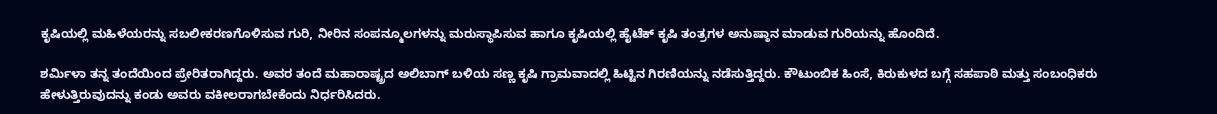ಕೃಷಿಯಲ್ಲಿ ಮಹಿಳೆಯರನ್ನು ಸಬಲೀಕರಣಗೊಳಿಸುವ ಗುರಿ, ನೀರಿನ ಸಂಪನ್ಮೂಲಗಳನ್ನು ಮರುಸ್ಥಾಪಿಸುವ ಹಾಗೂ ಕೃಷಿಯಲ್ಲಿ ಹೈಟೆಕ್ ಕೃಷಿ ತಂತ್ರಗಳ ಅನುಷ್ಠಾನ ಮಾಡುವ ಗುರಿಯನ್ನು ಹೊಂದಿದೆ.

ಶರ್ಮಿಳಾ ತನ್ನ ತಂದೆಯಿಂದ ಪ್ರೇರಿತರಾಗಿದ್ದರು. ಅವರ ತಂದೆ ಮಹಾರಾಷ್ಟ್ರದ ಅಲಿಬಾಗ್ ಬಳಿಯ ಸಣ್ಣ ಕೃಷಿ ಗ್ರಾಮವಾದಲ್ಲಿ ಹಿಟ್ಟಿನ ಗಿರಣಿಯನ್ನು ನಡೆಸುತ್ತಿದ್ದರು. ಕೌಟುಂಬಿಕ ಹಿಂಸೆ, ಕಿರುಕುಳದ ಬಗ್ಗೆ ಸಹಪಾಠಿ ಮತ್ತು ಸಂಬಂಧಿಕರು ಹೇಳುತ್ತಿರುವುದನ್ನು ಕಂಡು ಅವರು ವಕೀಲರಾಗಬೇಕೆಂದು ನಿರ್ಧರಿಸಿದರು.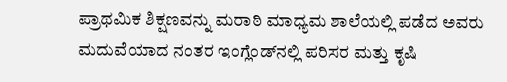ಪ್ರಾಥಮಿಕ ಶಿಕ್ಷಣವನ್ನು ಮರಾಠಿ ಮಾಧ್ಯಮ ಶಾಲೆಯಲ್ಲಿ ಪಡೆದ ಅವರು ಮದುವೆಯಾದ ನಂತರ ಇಂಗ್ಲೆಂಡ್‌ನಲ್ಲಿ ಪರಿಸರ ಮತ್ತು ಕೃಷಿ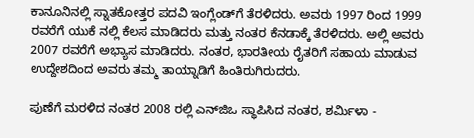ಕಾನೂನಿನಲ್ಲಿ ಸ್ನಾತಕೋತ್ತರ ಪದವಿ ಇಂಗ್ಲೆಂಡ್‌ಗೆ ತೆರಳಿದರು. ಅವರು 1997 ರಿಂದ 1999 ರವರೆಗೆ ಯುಕೆ ನಲ್ಲಿ ಕೆಲಸ ಮಾಡಿದರು ಮತ್ತು ನಂತರ ಕೆನಡಾಕ್ಕೆ ತೆರಳಿದರು. ಅಲ್ಲಿ ಅವರು 2007 ರವರೆಗೆ ಅಭ್ಯಾಸ ಮಾಡಿದರು. ನಂತರ, ಭಾರತೀಯ ರೈತರಿಗೆ ಸಹಾಯ ಮಾಡುವ ಉದ್ದೇಶದಿಂದ ಅವರು ತಮ್ಮ ತಾಯ್ನಾಡಿಗೆ ಹಿಂತಿರುಗಿರುದರು.

ಪುಣೆಗೆ ಮರಳಿದ ನಂತರ 2008 ರಲ್ಲಿ ಎನ್‌ಜಿಒ ಸ್ಥಾಪಿಸಿದ ನಂತರ, ಶರ್ಮಿಳಾ -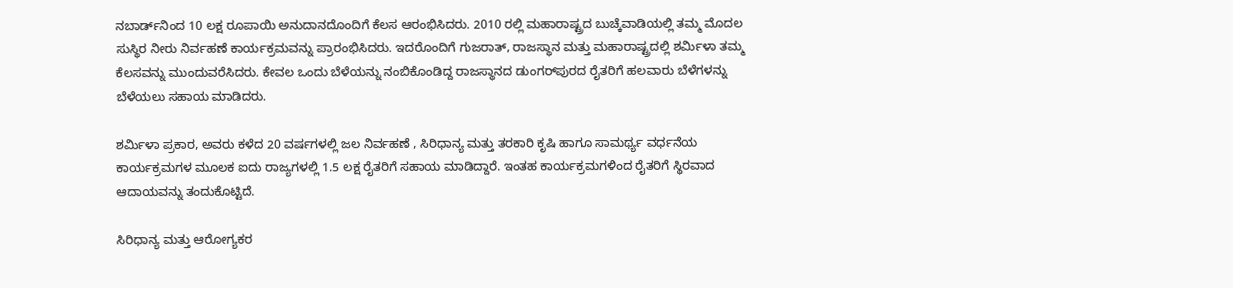ನಬಾರ್ಡ್‌ನಿಂದ 10 ಲಕ್ಷ ರೂಪಾಯಿ ಅನುದಾನದೊಂದಿಗೆ ಕೆಲಸ ಆರಂಭಿಸಿದರು. 2010 ರಲ್ಲಿ ಮಹಾರಾಷ್ಟ್ರದ ಬುಚ್ಕೆವಾಡಿಯಲ್ಲಿ ತಮ್ಮ ಮೊದಲ ಸುಸ್ಥಿರ ನೀರು ನಿರ್ವಹಣೆ ಕಾರ್ಯಕ್ರಮವನ್ನು ಪ್ರಾರಂಭಿಸಿದರು. ಇದರೊಂದಿಗೆ ಗುಜರಾತ್, ರಾಜಸ್ಥಾನ ಮತ್ತು ಮಹಾರಾಷ್ಟ್ರದಲ್ಲಿ ಶರ್ಮಿಳಾ ತಮ್ಮ ಕೆಲಸವನ್ನು ಮುಂದುವರೆಸಿದರು. ಕೇವಲ ಒಂದು ಬೆಳೆಯನ್ನು ನಂಬಿಕೊಂಡಿದ್ದ ರಾಜಸ್ಥಾನದ ಡುಂಗರ್‌ಪುರದ ರೈತರಿಗೆ ಹಲವಾರು ಬೆಳೆಗಳನ್ನು ಬೆಳೆಯಲು ಸಹಾಯ ಮಾಡಿದರು.

ಶರ್ಮಿಳಾ ಪ್ರಕಾರ, ಅವರು ಕಳೆದ 20 ವರ್ಷಗಳಲ್ಲಿ ಜಲ ನಿರ್ವಹಣೆ , ಸಿರಿಧಾನ್ಯ ಮತ್ತು ತರಕಾರಿ ಕೃಷಿ ಹಾಗೂ ಸಾಮರ್ಥ್ಯ ವರ್ಧನೆಯ ಕಾರ್ಯಕ್ರಮಗಳ ಮೂಲಕ ಐದು ರಾಜ್ಯಗಳಲ್ಲಿ 1.5 ಲಕ್ಷ ರೈತರಿಗೆ ಸಹಾಯ ಮಾಡಿದ್ದಾರೆ. ಇಂತಹ ಕಾರ್ಯಕ್ರಮಗಳಿಂದ ರೈತರಿಗೆ ಸ್ಥಿರವಾದ ಆದಾಯವನ್ನು ತಂದುಕೊಟ್ಟಿದೆ.

ಸಿರಿಧಾನ್ಯ ಮತ್ತು ಆರೋಗ್ಯಕರ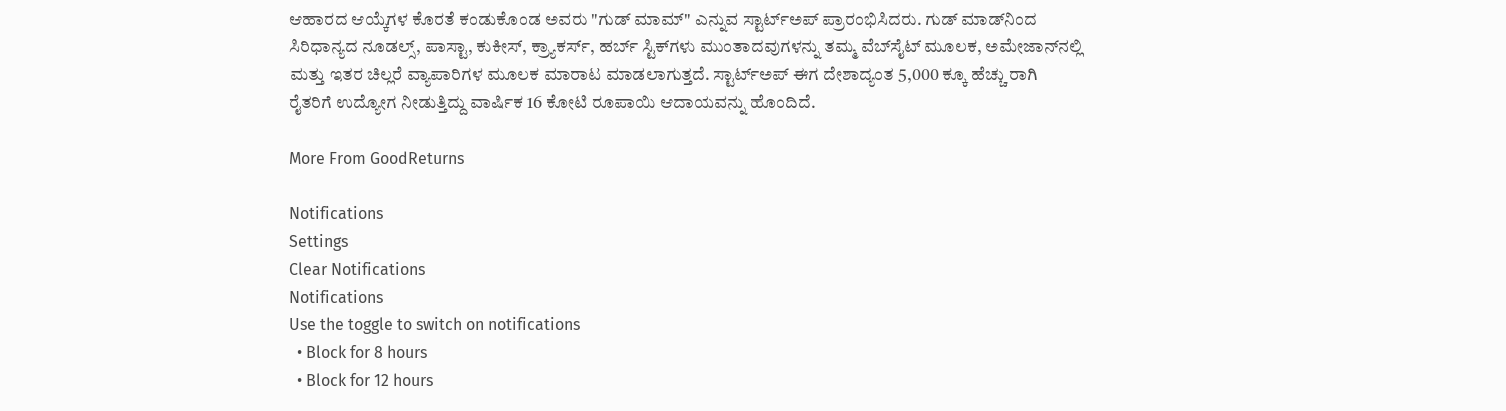ಆಹಾರದ ಆಯ್ಕೆಗಳ ಕೊರತೆ ಕಂಡುಕೊಂಡ ಅವರು "ಗುಡ್ ಮಾಮ್" ಎನ್ನುವ ಸ್ಟಾರ್ಟ್ಅಪ್ ಪ್ರಾರಂಭಿಸಿದರು. ಗುಡ್ ಮಾಡ್‌ನಿಂದ ಸಿರಿಧಾನ್ಯದ ನೂಡಲ್ಸ್, ಪಾಸ್ಟಾ, ಕುಕೀಸ್, ಕ್ರ್ಯಾಕರ್ಸ್, ಹರ್ಬ್ ಸ್ಟಿಕ್‌ಗಳು ಮುಂತಾದವುಗಳನ್ನು ತಮ್ಮ ವೆಬ್‌ಸೈಟ್ ಮೂಲಕ, ಅಮೇಜಾನ್‌ನಲ್ಲಿ ಮತ್ತು ಇತರ ಚಿಲ್ಲರೆ ವ್ಯಾಪಾರಿಗಳ ಮೂಲಕ ಮಾರಾಟ ಮಾಡಲಾಗುತ್ತದೆ. ಸ್ಟಾರ್ಟ್‌ಅಪ್ ಈಗ ದೇಶಾದ್ಯಂತ 5,000 ಕ್ಕೂ ಹೆಚ್ಚು ರಾಗಿ ರೈತರಿಗೆ ಉದ್ಯೋಗ ನೀಡುತ್ತಿದ್ದು ವಾರ್ಷಿಕ 16 ಕೋಟಿ ರೂಪಾಯಿ ಆದಾಯವನ್ನು ಹೊಂದಿದೆ.

More From GoodReturns

Notifications
Settings
Clear Notifications
Notifications
Use the toggle to switch on notifications
  • Block for 8 hours
  • Block for 12 hours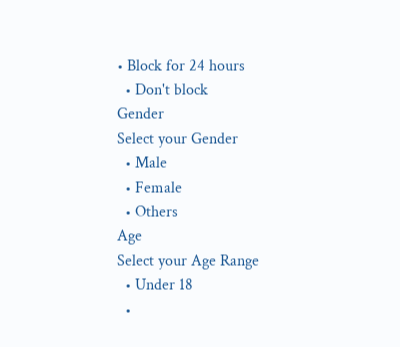• Block for 24 hours
  • Don't block
Gender
Select your Gender
  • Male
  • Female
  • Others
Age
Select your Age Range
  • Under 18
  •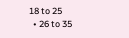18 to 25
  • 26 to 35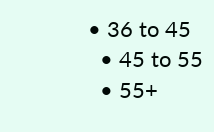• 36 to 45
  • 45 to 55
  • 55+